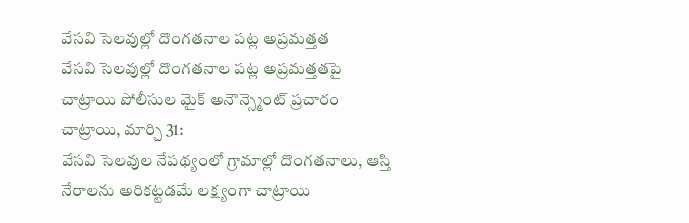వేసవి సెలవుల్లో దొంగతనాల పట్ల అప్రమత్తత
వేసవి సెలవుల్లో దొంగతనాల పట్ల అప్రమత్తతపై చాట్రాయి పోలీసుల మైక్ అనౌన్స్మెంట్ ప్రచారం
చాట్రాయి, మార్చి 31:
వేసవి సెలవుల నేపథ్యంలో గ్రామాల్లో దొంగతనాలు, ఆస్తి నేరాలను అరికట్టడమే లక్ష్యంగా చాట్రాయి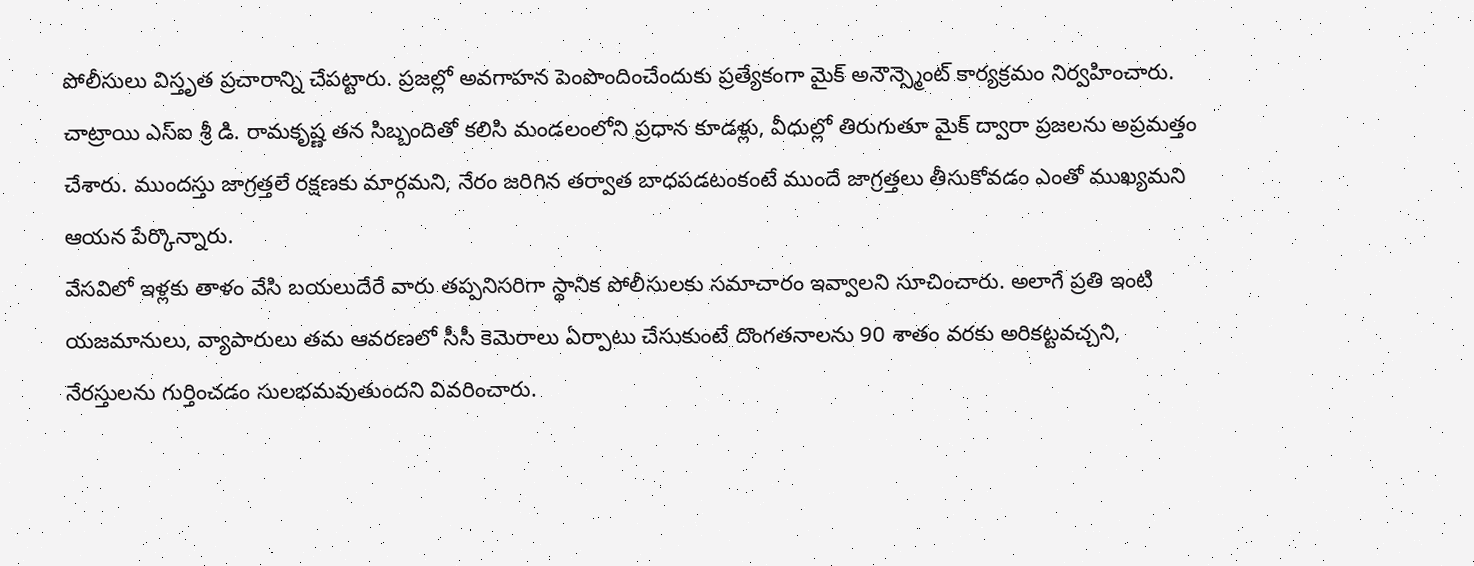పోలీసులు విస్తృత ప్రచారాన్ని చేపట్టారు. ప్రజల్లో అవగాహన పెంపొందించేందుకు ప్రత్యేకంగా మైక్ అనౌన్స్మెంట్ కార్యక్రమం నిర్వహించారు.
చాట్రాయి ఎస్ఐ శ్రీ డి. రామకృష్ణ తన సిబ్బందితో కలిసి మండలంలోని ప్రధాన కూడళ్లు, వీధుల్లో తిరుగుతూ మైక్ ద్వారా ప్రజలను అప్రమత్తం చేశారు. ముందస్తు జాగ్రత్తలే రక్షణకు మార్గమని, నేరం జరిగిన తర్వాత బాధపడటంకంటే ముందే జాగ్రత్తలు తీసుకోవడం ఎంతో ముఖ్యమని ఆయన పేర్కొన్నారు.
వేసవిలో ఇళ్లకు తాళం వేసి బయలుదేరే వారు తప్పనిసరిగా స్థానిక పోలీసులకు సమాచారం ఇవ్వాలని సూచించారు. అలాగే ప్రతి ఇంటి యజమానులు, వ్యాపారులు తమ ఆవరణలో సీసీ కెమెరాలు ఏర్పాటు చేసుకుంటే దొంగతనాలను 90 శాతం వరకు అరికట్టవచ్చని, నేరస్తులను గుర్తించడం సులభమవుతుందని వివరించారు.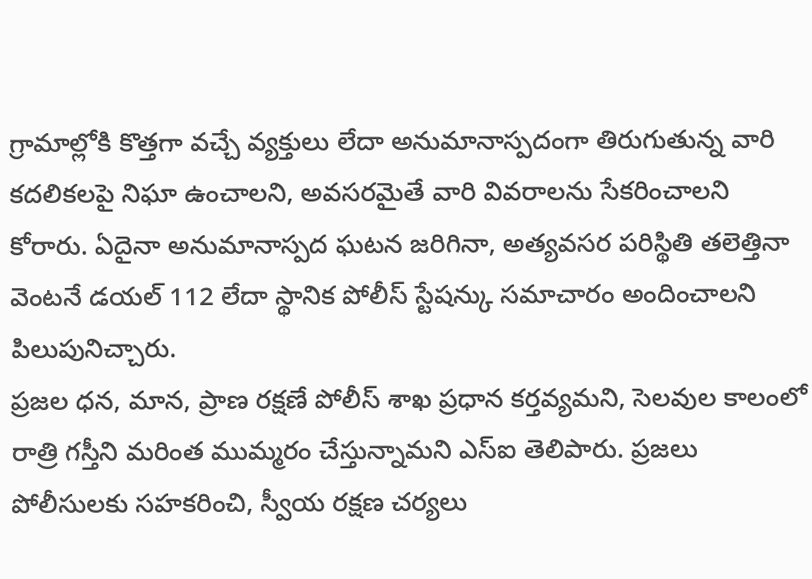గ్రామాల్లోకి కొత్తగా వచ్చే వ్యక్తులు లేదా అనుమానాస్పదంగా తిరుగుతున్న వారి కదలికలపై నిఘా ఉంచాలని, అవసరమైతే వారి వివరాలను సేకరించాలని కోరారు. ఏదైనా అనుమానాస్పద ఘటన జరిగినా, అత్యవసర పరిస్థితి తలెత్తినా వెంటనే డయల్ 112 లేదా స్థానిక పోలీస్ స్టేషన్కు సమాచారం అందించాలని పిలుపునిచ్చారు.
ప్రజల ధన, మాన, ప్రాణ రక్షణే పోలీస్ శాఖ ప్రధాన కర్తవ్యమని, సెలవుల కాలంలో రాత్రి గస్తీని మరింత ముమ్మరం చేస్తున్నామని ఎస్ఐ తెలిపారు. ప్రజలు పోలీసులకు సహకరించి, స్వీయ రక్షణ చర్యలు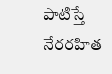పాటిస్తే నేరరహిత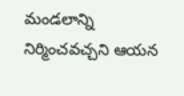మండలాన్ని నిర్మించవచ్చని ఆయన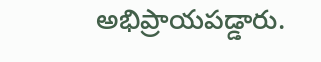అభిప్రాయపడ్డారు.